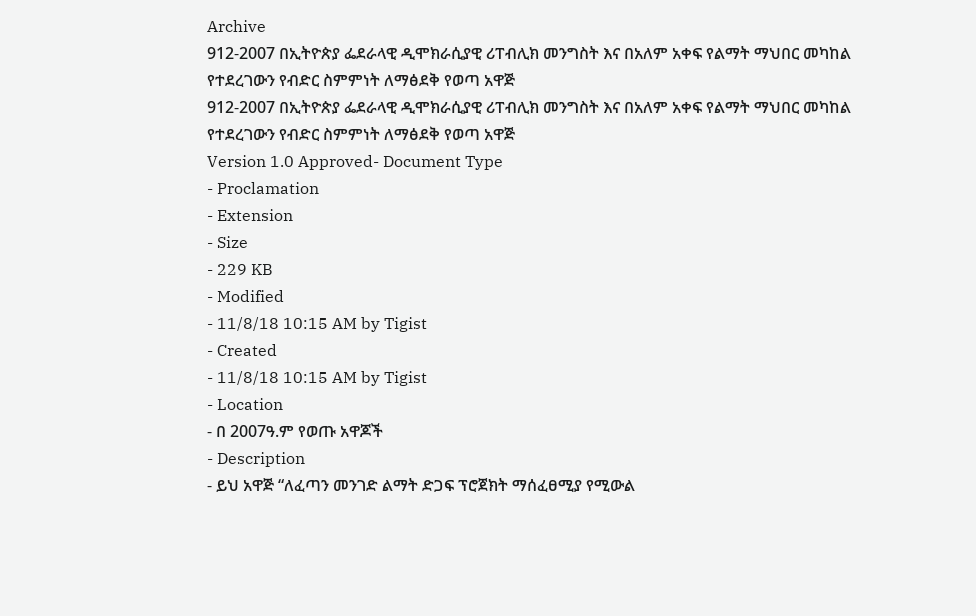Archive
912-2007 በኢትዮጵያ ፌደራላዊ ዲሞክራሲያዊ ሪፐብሊክ መንግስት እና በአለም አቀፍ የልማት ማህበር መካከል የተደረገውን የብድር ስምምነት ለማፅደቅ የወጣ አዋጅ
912-2007 በኢትዮጵያ ፌደራላዊ ዲሞክራሲያዊ ሪፐብሊክ መንግስት እና በአለም አቀፍ የልማት ማህበር መካከል የተደረገውን የብድር ስምምነት ለማፅደቅ የወጣ አዋጅ
Version 1.0 Approved- Document Type
- Proclamation
- Extension
- Size
- 229 KB
- Modified
- 11/8/18 10:15 AM by Tigist
- Created
- 11/8/18 10:15 AM by Tigist
- Location
- በ 2007ዓ.ም የወጡ አዋጆች
- Description
- ይህ አዋጅ “ለፈጣን መንገድ ልማት ድጋፍ ፕሮጀክት ማሰፈፀሚያ የሚውል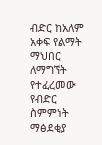ብድር ከአለም አቀፍ የልማት ማህበር ለማግኘት የተፈረመው የብድር ስምምነት ማፅደቂያ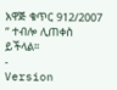አዋጅ ቁጥር 912/2007 ” ተብሎ ሊጠቀስ ይችላል።
-
Version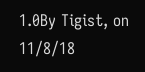1.0By Tigist, on 11/8/18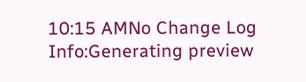10:15 AMNo Change Log
Info:Generating preview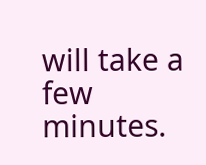will take a few minutes.